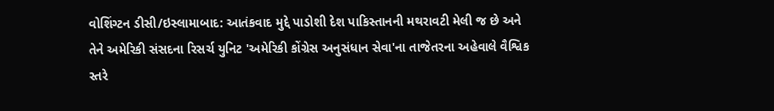વોશિંગ્ટન ડીસી/ઇસ્લામાબાદ: આતંકવાદ મુદ્દે પાડોશી દેશ પાકિસ્તાનની મથરાવટી મેલી જ છે અને તેને અમેરિકી સંસદના રિસર્ચ યુનિટ 'અમેરિકી કોંગ્રેસ અનુસંધાન સેવા'ના તાજેતરના અહેવાલે વૈશ્વિક સ્તરે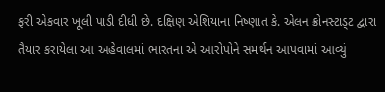ફરી એકવાર ખૂલી પાડી દીધી છે. દક્ષિણ એશિયાના નિષ્ણાત કે. એલન ક્રોનસ્ટાડ્ટ દ્વારા તૈયાર કરાયેલા આ અહેવાલમાં ભારતના એ આરોપોને સમર્થન આપવામાં આવ્યું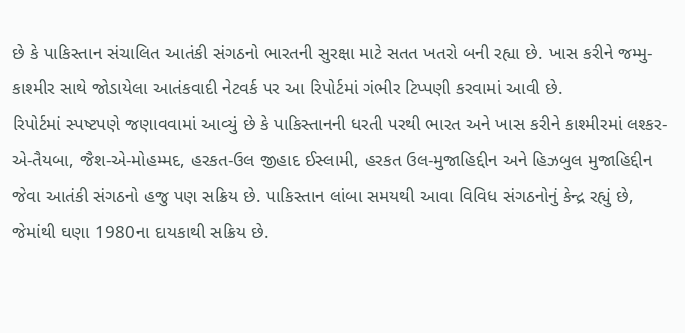છે કે પાકિસ્તાન સંચાલિત આતંકી સંગઠનો ભારતની સુરક્ષા માટે સતત ખતરો બની રહ્યા છે. ખાસ કરીને જમ્મુ-કાશ્મીર સાથે જોડાયેલા આતંકવાદી નેટવર્ક પર આ રિપોર્ટમાં ગંભીર ટિપ્પણી કરવામાં આવી છે.
રિપોર્ટમાં સ્પષ્ટપણે જણાવવામાં આવ્યું છે કે પાકિસ્તાનની ધરતી પરથી ભારત અને ખાસ કરીને કાશ્મીરમાં લશ્કર-એ-તૈયબા, જૈશ-એ-મોહમ્મદ, હરકત-ઉલ જીહાદ ઈસ્લામી, હરકત ઉલ-મુજાહિદ્દીન અને હિઝબુલ મુજાહિદ્દીન જેવા આતંકી સંગઠનો હજુ પણ સક્રિય છે. પાકિસ્તાન લાંબા સમયથી આવા વિવિધ સંગઠનોનું કેન્દ્ર રહ્યું છે, જેમાંથી ઘણા 1980ના દાયકાથી સક્રિય છે.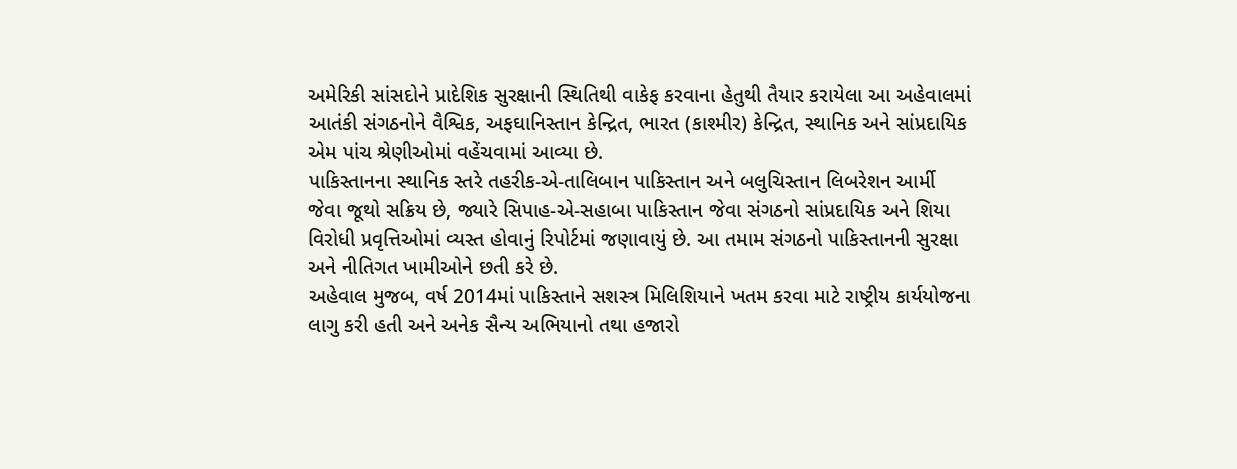અમેરિકી સાંસદોને પ્રાદેશિક સુરક્ષાની સ્થિતિથી વાકેફ કરવાના હેતુથી તૈયાર કરાયેલા આ અહેવાલમાં આતંકી સંગઠનોને વૈશ્વિક, અફઘાનિસ્તાન કેન્દ્રિત, ભારત (કાશ્મીર) કેન્દ્રિત, સ્થાનિક અને સાંપ્રદાયિક એમ પાંચ શ્રેણીઓમાં વહેંચવામાં આવ્યા છે.
પાકિસ્તાનના સ્થાનિક સ્તરે તહરીક-એ-તાલિબાન પાકિસ્તાન અને બલુચિસ્તાન લિબરેશન આર્મી જેવા જૂથો સક્રિય છે, જ્યારે સિપાહ-એ-સહાબા પાકિસ્તાન જેવા સંગઠનો સાંપ્રદાયિક અને શિયા વિરોધી પ્રવૃત્તિઓમાં વ્યસ્ત હોવાનું રિપોર્ટમાં જણાવાયું છે. આ તમામ સંગઠનો પાકિસ્તાનની સુરક્ષા અને નીતિગત ખામીઓને છતી કરે છે.
અહેવાલ મુજબ, વર્ષ 2014માં પાકિસ્તાને સશસ્ત્ર મિલિશિયાને ખતમ કરવા માટે રાષ્ટ્રીય કાર્યયોજના લાગુ કરી હતી અને અનેક સૈન્ય અભિયાનો તથા હજારો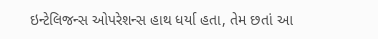ઇન્ટેલિજન્સ ઓપરેશન્સ હાથ ધર્યા હતા, તેમ છતાં આ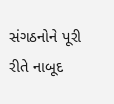સંગઠનોને પૂરી રીતે નાબૂદ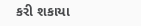કરી શકાયા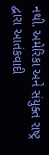નથી. અમેરિકા અને સંયુક્ત રાષ્ટ્ર દ્વારા આતંકવાદી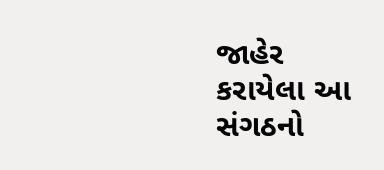જાહેર કરાયેલા આ સંગઠનો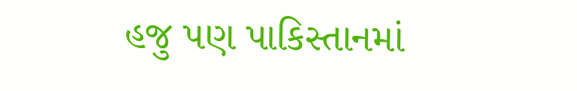હજુ પણ પાકિસ્તાનમાં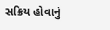સક્રિય હોવાનું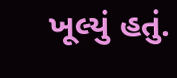ખૂલ્યું હતું.